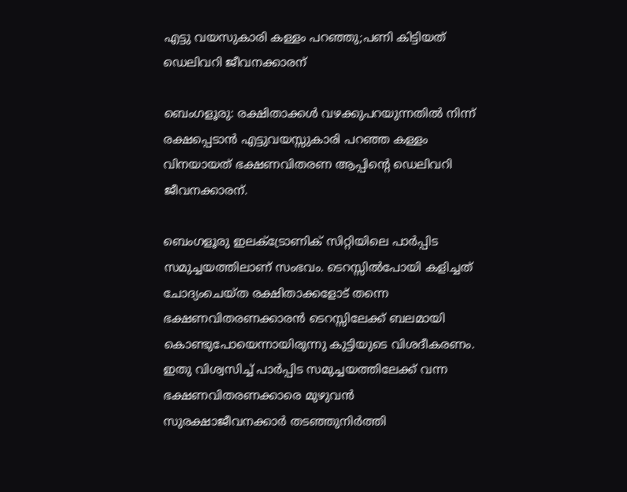എട്ടു വയസുകാരി കള്ളം പറഞ്ഞു;പണി കിട്ടിയത് ഡെലിവറി ജീവനക്കാരന്

ബെംഗളൂരു: രക്ഷിതാക്കൾ വഴക്കുപറയുന്നതിൽ നിന്ന് രക്ഷപ്പെടാൻ എട്ടുവയസ്സുകാരി പറഞ്ഞ കള്ളം വിനയായത് ഭക്ഷണവിതരണ ആപ്പിന്റെ ഡെലിവറി ജീവനക്കാരന്.

ബെംഗളൂരു ഇലക്‌ട്രോണിക് സിറ്റിയിലെ പാർപ്പിട സമുച്ചയത്തിലാണ് സംഭവം. ടെറസ്സിൽപോയി കളിച്ചത് ചോദ്യംചെയ്ത രക്ഷിതാക്കളോട് തന്നെ ഭക്ഷണവിതരണക്കാരൻ ടെറസ്സിലേക്ക് ബലമായി കൊണ്ടുപോയെന്നായിരുന്നു കുട്ടിയുടെ വിശദീകരണം. ഇതു വിശ്വസിച്ച് പാർപ്പിട സമുച്ചയത്തിലേക്ക് വന്ന ഭക്ഷണവിതരണക്കാരെ മുഴുവൻ സുരക്ഷാജീവനക്കാർ തടഞ്ഞുനിർത്തി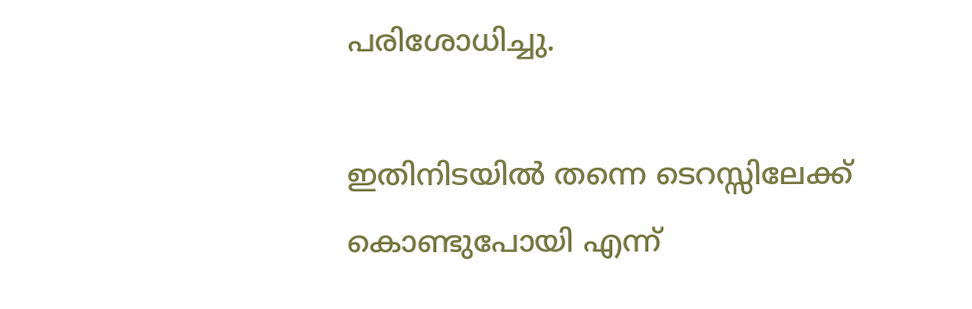പരിശോധിച്ചു.

ഇതിനിടയിൽ തന്നെ ടെറസ്സിലേക്ക് കൊണ്ടുപോയി എന്ന്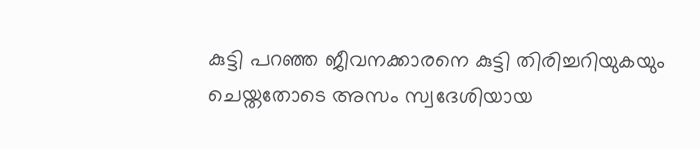കുട്ടി പറഞ്ഞ ജീവനക്കാരനെ കുട്ടി തിരിച്ചറിയുകയും ചെയ്തതോടെ അസം സ്വദേശിയായ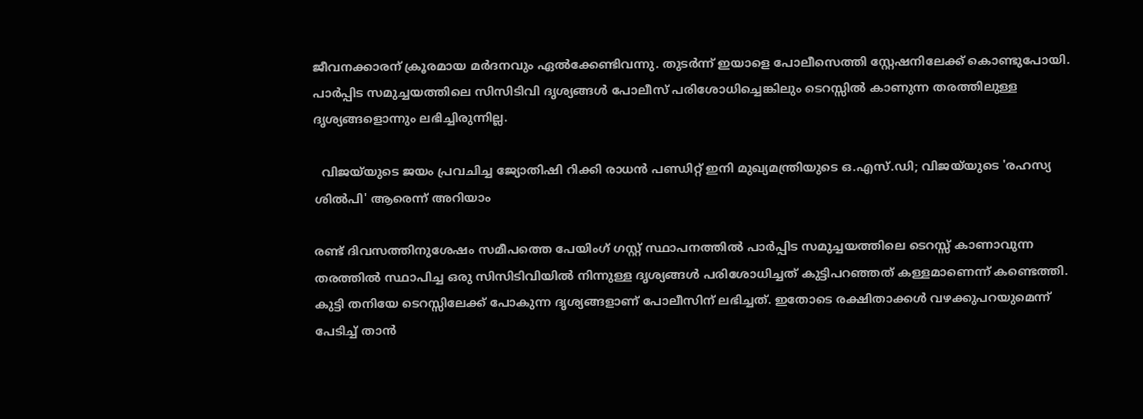ജീവനക്കാരന് ക്രൂരമായ മർദനവും ഏൽക്കേണ്ടിവന്നു. തുടർന്ന് ഇയാളെ പോലീസെത്തി സ്റ്റേഷനിലേക്ക് കൊണ്ടുപോയി. പാർപ്പിട സമുച്ചയത്തിലെ സിസിടിവി ദൃശ്യങ്ങൾ പോലീസ് പരിശോധിച്ചെങ്കിലും ടെറസ്സിൽ കാണുന്ന തരത്തിലുള്ള ദൃശ്യങ്ങളൊന്നും ലഭിച്ചിരുന്നില്ല.

  വിജയ്‌യുടെ ജയം പ്രവചിച്ച ജ്യോതിഷി റിക്കി രാധൻ പണ്ഡിറ്റ് ഇനി മുഖ്യമന്ത്രിയുടെ ഒ.എസ്.ഡി; വിജയ്‌യുടെ 'രഹസ്യ ശിൽപി' ആരെന്ന് അറിയാം

രണ്ട് ദിവസത്തിനുശേഷം സമീപത്തെ പേയിംഗ് ഗസ്റ്റ് സ്ഥാപനത്തിൽ പാർപ്പിട സമുച്ചയത്തിലെ ടെറസ്സ് കാണാവുന്ന തരത്തിൽ സ്ഥാപിച്ച ഒരു സിസിടിവിയിൽ നിന്നുള്ള ദൃശ്യങ്ങൾ പരിശോധിച്ചത് കുട്ടിപറഞ്ഞത് കള്ളമാണെന്ന് കണ്ടെത്തി. കുട്ടി തനിയേ ടെറസ്സിലേക്ക് പോകുന്ന ദൃശ്യങ്ങളാണ് പോലീസിന് ലഭിച്ചത്. ഇതോടെ രക്ഷിതാക്കൾ വഴക്കുപറയുമെന്ന് പേടിച്ച് താൻ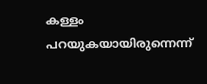കള്ളം പറയുകയായിരുന്നെന്ന്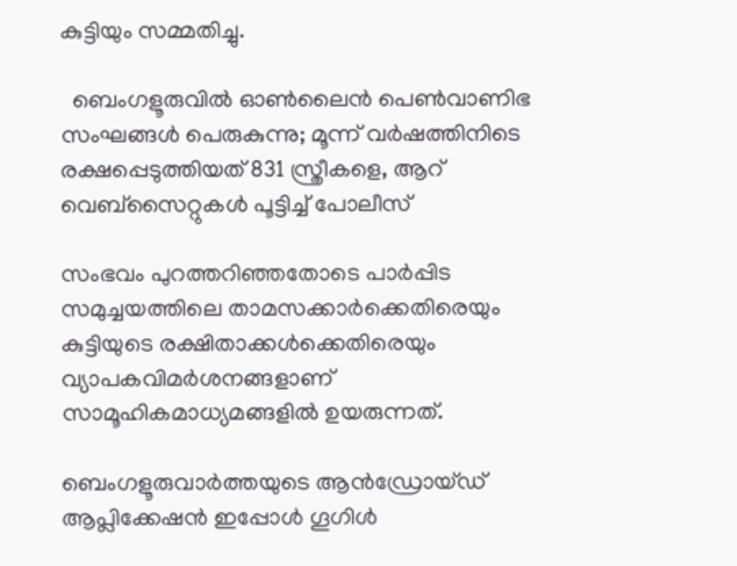കുട്ടിയും സമ്മതിച്ചു.

  ബെംഗളൂരുവിൽ ഓൺലൈൻ പെൺവാണിഭ സംഘങ്ങൾ പെരുകുന്നു; മൂന്ന് വർഷത്തിനിടെ രക്ഷപ്പെടുത്തിയത് 831 സ്ത്രീകളെ, ആറ് വെബ്‌സൈറ്റുകൾ പൂട്ടിച്ച് പോലീസ്

സംഭവം പുറത്തറിഞ്ഞതോടെ പാർപ്പിട സമുച്ചയത്തിലെ താമസക്കാർക്കെതിരെയും കുട്ടിയുടെ രക്ഷിതാക്കൾക്കെതിരെയും വ്യാപകവിമർശനങ്ങളാണ് സാമൂഹികമാധ്യമങ്ങളിൽ ഉയരുന്നത്.

ബെംഗളൂരുവാർത്തയുടെ ആൻഡ്രോയ്ഡ് ആപ്ലിക്കേഷൻ ഇപ്പോൾ ഗൂഗിൾ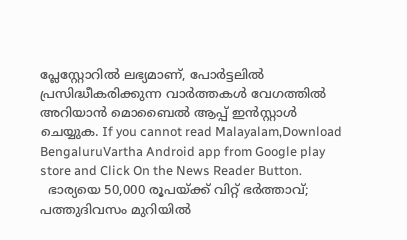പ്ലേസ്റ്റോറിൽ ലഭ്യമാണ്, പോർട്ടലിൽ പ്രസിദ്ധീകരിക്കുന്ന വാർത്തകൾ വേഗത്തിൽ അറിയാൻ മൊബൈൽ ആപ്പ് ഇൻസ്റ്റാൾ ചെയ്യുക. If you cannot read Malayalam,Download BengaluruVartha Android app from Google play store and Click On the News Reader Button.
  ഭാര്യയെ 50,000 രൂപയ്ക്ക് വിറ്റ് ഭർത്താവ്; പത്തുദിവസം മുറിയിൽ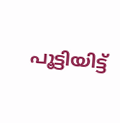പൂട്ടിയിട്ട്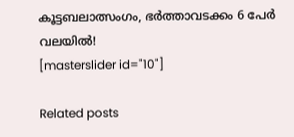കൂട്ടബലാത്സംഗം, ഭർത്താവടക്കം 6 പേർ വലയിൽ!
[masterslider id="10"]

Related posts